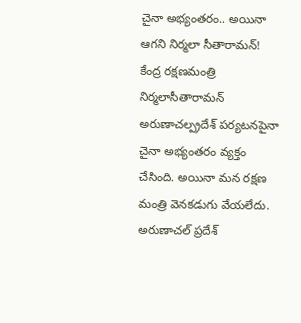చైనా అభ్యంతరం.. అయినా ఆగని నిర్మలా సీతారామన్!
కేంద్ర రక్షణమంత్రి నిర్మలాసీతారామన్ అరుణాచల్ప్రదేశ్ పర్యటనపైనా చైనా అభ్యంతరం వ్యక్తం చేసింది. అయినా మన రక్షణ మంత్రి వెనకడుగు వేయలేదు. అరుణాచల్ ప్రదేశ్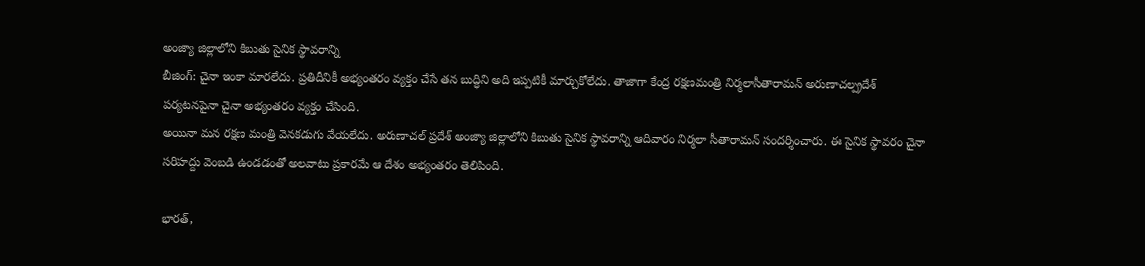అంజ్యా జిల్లాలోని కిబుతు సైనిక స్థావరాన్ని
బీజింగ్: చైనా ఇంకా మారలేదు. ప్రతిదీనికీ అభ్యంతరం వ్యక్తం చేసే తన బుద్ధిని అది ఇప్పటికీ మార్చుకోలేదు. తాజాగా కేంద్ర రక్షణమంత్రి నిర్మలాసీతారామన్ అరుణాచల్ప్రదేశ్ పర్యటనపైనా చైనా అభ్యంతరం వ్యక్తం చేసింది.
అయినా మన రక్షణ మంత్రి వెనకడుగు వేయలేదు. అరుణాచల్ ప్రదేశ్ అంజ్యా జిల్లాలోని కిబుతు సైనిక స్థావరాన్ని ఆదివారం నిర్మలా సీతారామన్ సందర్శించారు. ఈ సైనిక స్థావరం చైనా సరిహద్దు వెంబడి ఉండడంతో అలవాటు ప్రకారమే ఆ దేశం అభ్యంతరం తెలిపింది.

భారత్,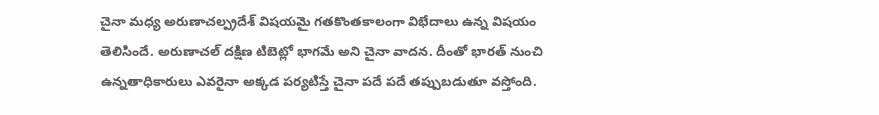చైనా మధ్య అరుణాచల్ప్రదేశ్ విషయమై గతకొంతకాలంగా విభేదాలు ఉన్న విషయం తెలిసిందే. అరుణాచల్ దక్షిణ టిబెట్లో భాగమే అని చైనా వాదన. దీంతో భారత్ నుంచి ఉన్నతాధికారులు ఎవరైనా అక్కడ పర్యటిస్తే చైనా పదే పదే తప్పుబడుతూ వస్తోంది.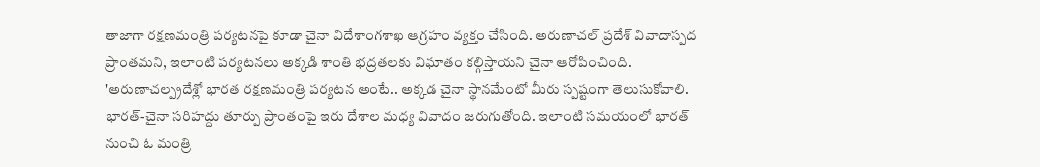తాజాగా రక్షణమంత్రి పర్యటనపై కూడా చైనా విదేశాంగశాఖ ఆగ్రహం వ్యక్తం చేసింది. అరుణాచల్ ప్రదేశ్ వివాదాస్పద ప్రాంతమని, ఇలాంటి పర్యటనలు అక్కడి శాంతి భద్రతలకు విఘాతం కల్గిస్తాయని చైనా ఆరోపించింది.
'అరుణాచల్ప్రదేశ్లో భారత రక్షణమంత్రి పర్యటన అంటే.. అక్కడ చైనా స్థానమేంటో మీరు స్పష్టంగా తెలుసుకోవాలి. భారత్-చైనా సరిహద్దు తూర్పు ప్రాంతంపై ఇరు దేశాల మధ్య వివాదం జరుగుతోంది. ఇలాంటి సమయంలో భారత్ నుంచి ఓ మంత్రి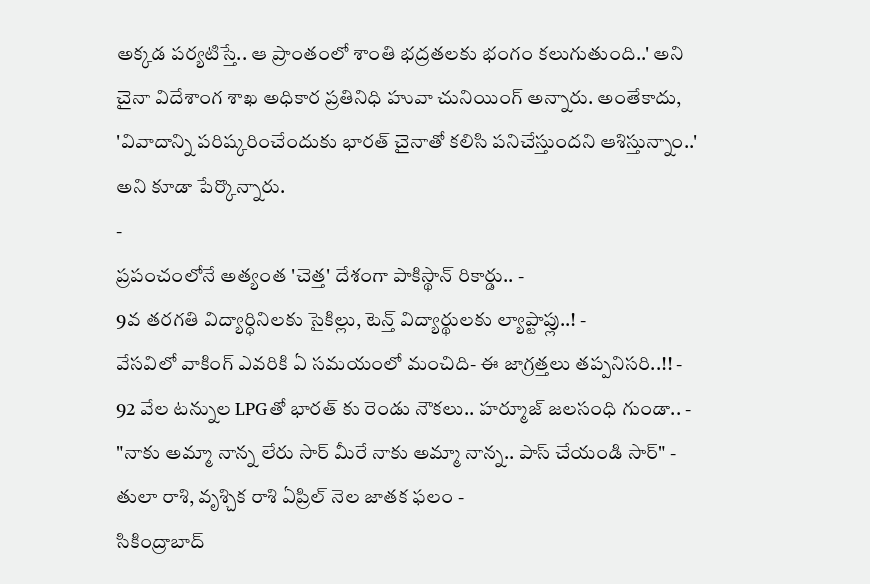అక్కడ పర్యటిస్తే.. ఆ ప్రాంతంలో శాంతి భద్రతలకు భంగం కలుగుతుంది..' అని చైనా విదేశాంగ శాఖ అధికార ప్రతినిధి హువా చునియింగ్ అన్నారు. అంతేకాదు, 'వివాదాన్ని పరిష్కరించేందుకు భారత్ చైనాతో కలిసి పనిచేస్తుందని ఆశిస్తున్నాం..' అని కూడా పేర్కొన్నారు.
-
ప్రపంచంలోనే అత్యంత 'చెత్త' దేశంగా పాకిస్థాన్ రికార్డు.. -
9వ తరగతి విద్యార్ధినిలకు సైకిల్లు, టెన్త్ విద్యార్థులకు ల్యాప్టాప్లు..! -
వేసవిలో వాకింగ్ ఎవరికి ఏ సమయంలో మంచిది- ఈ జాగ్రత్తలు తప్పనిసరి..!! -
92 వేల టన్నుల LPGతో భారత్ కు రెండు నౌకలు.. హర్మూజ్ జలసంధి గుండా.. -
"నాకు అమ్మా నాన్న లేరు సార్ మీరే నాకు అమ్మా నాన్న.. పాస్ చేయండి సార్" -
తులా రాశి, వృశ్చిక రాశి ఏప్రిల్ నెల జాతక ఫలం -
సికింద్రాబాద్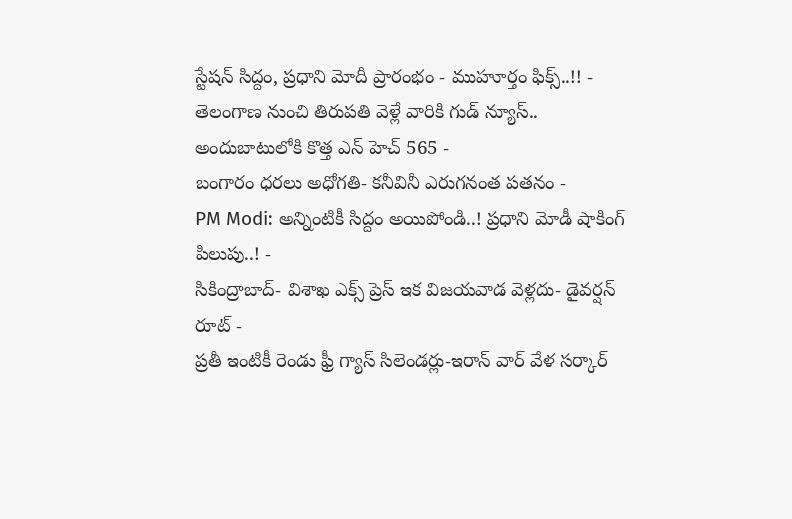స్టేషన్ సిద్దం, ప్రధాని మోదీ ప్రారంభం - ముహూర్తం ఫిక్స్..!! -
తెలంగాణ నుంచి తిరుపతి వెళ్లే వారికి గుడ్ న్యూస్.. అందుబాటులోకి కొత్త ఎన్ హెచ్ 565 -
బంగారం ధరలు అధోగతి- కనీవినీ ఎరుగనంత పతనం -
PM Modi: అన్నింటికీ సిద్దం అయిపోండి..! ప్రధాని మోడీ షాకింగ్ పిలుపు..! -
సికింద్రాబాద్- విశాఖ ఎక్స్ ప్రెస్ ఇక విజయవాడ వెళ్లదు- డైవర్షన్ రూట్ -
ప్రతీ ఇంటికీ రెండు ఫ్రీ గ్యాస్ సిలెండర్లు-ఇరాన్ వార్ వేళ సర్కార్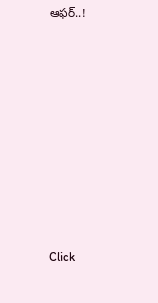ఆఫర్..!












Click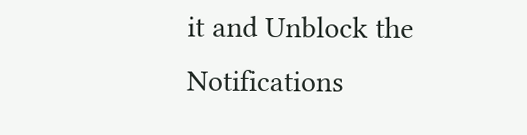it and Unblock the Notifications